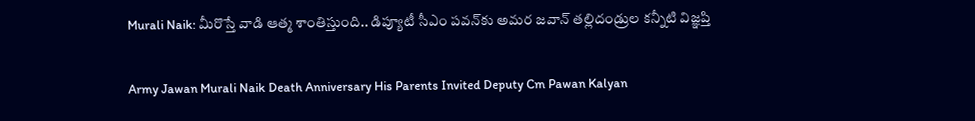Murali Naik: మీరొస్తే వాడి ఆత్మ శాంతిస్తుంది.. డిప్యూటీ సీఎం పవన్‌కు అమర జవాన్ తల్లిదండ్రుల కన్నీటి విజ్ఞప్తి

Army Jawan Murali Naik Death Anniversary His Parents Invited Deputy Cm Pawan Kalyan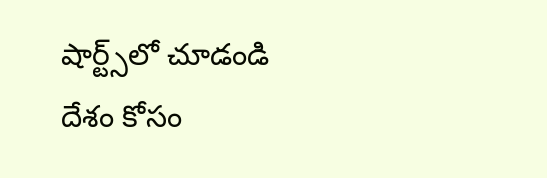షార్ట్స్‌లో చూడండి
దేశం కోసం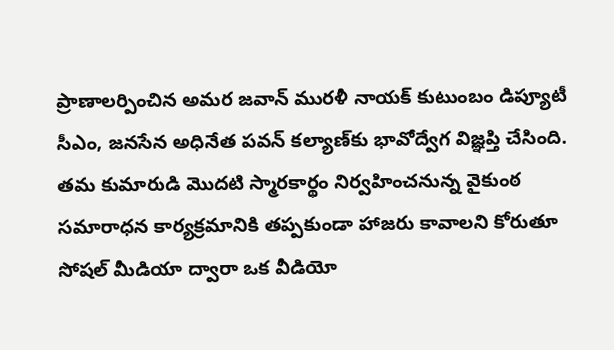ప్రాణాలర్పించిన అమర జవాన్ మురళీ నాయక్ కుటుంబం డిప్యూటీ సీఎం, జనసేన అధినేత పవన్ కల్యాణ్‌కు భావోద్వేగ విజ్ఞప్తి చేసింది. తమ కుమారుడి మొదటి స్మారకార్థం నిర్వహించనున్న వైకుంఠ సమారాధన కార్యక్రమానికి తప్పకుండా హాజరు కావాలని కోరుతూ సోషల్ మీడియా ద్వారా ఒక వీడియో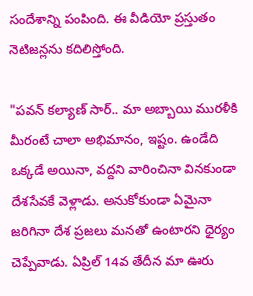సందేశాన్ని పంపింది. ఈ వీడియో ప్రస్తుతం నెటిజన్లను కదిలిస్తోంది.

"పవన్ కల్యాణ్ సార్.. మా అబ్బాయి మురళీకి మీరంటే చాలా అభిమానం, ఇష్టం. ఉండేది ఒక్కడే అయినా, వద్దని వారించినా వినకుండా దేశసేవకే వెళ్లాడు. అనుకోకుండా ఏమైనా జరిగినా దేశ ప్రజలు మనతో ఉంటారని ధైర్యం చెప్పేవాడు. ఏప్రిల్ 14వ తేదీన మా ఊరు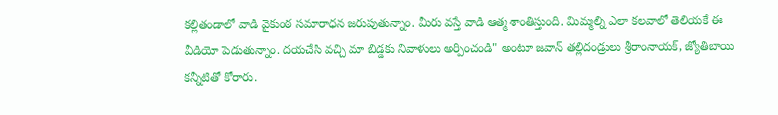కల్లితండాలో వాడి వైకుంఠ సమారాధన జరుపుతున్నాం. మీరు వస్తే వాడి ఆత్మ శాంతిస్తుంది. మిమ్మల్ని ఎలా కలవాలో తెలియకే ఈ వీడియో పెడుతున్నాం. దయచేసి వచ్చి మా బిడ్డకు నివాళులు అర్పించండి" అంటూ జవాన్ తల్లిదండ్రులు శ్రీరాంనాయక్, జ్యోతిబాయి కన్నీటితో కోరారు.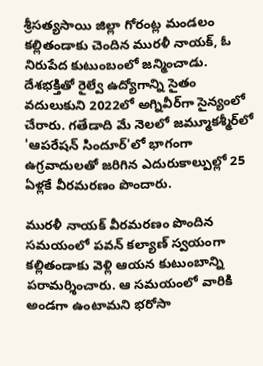శ్రీసత్యసాయి జిల్లా గోరంట్ల మండలం కల్లితండాకు చెందిన మురళీ నాయక్, ఓ నిరుపేద కుటుంబంలో జన్మించాడు. దేశభక్తితో రైల్వే ఉద్యోగాన్ని సైతం వదులుకుని 2022లో అగ్నివీర్‌గా సైన్యంలో చేరారు. గతేడాది మే నెలలో జమ్మూకశ్మీర్‌లో 'ఆపరేషన్ సిందూర్'లో భాగంగా ఉగ్రవాదులతో జరిగిన ఎదురుకాల్పుల్లో 25 ఏళ్లకే వీరమరణం పొందారు.

మురళీ నాయక్ వీరమరణం పొందిన సమయంలో పవన్ కల్యాణ్ స్వయంగా కల్లితండాకు వెళ్లి ఆయన కుటుంబాన్ని పరామర్శించారు. ఆ సమయంలో వారికి అండగా ఉంటామని భరోసా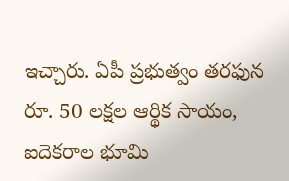ఇచ్చారు. ఏపీ ప్రభుత్వం తరఫున రూ. 50 లక్షల ఆర్థిక సాయం, ఐదెకరాల భూమి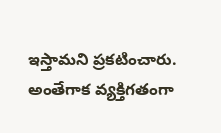ఇస్తామని ప్రకటించారు. అంతేగాక‌ వ్యక్తిగతంగా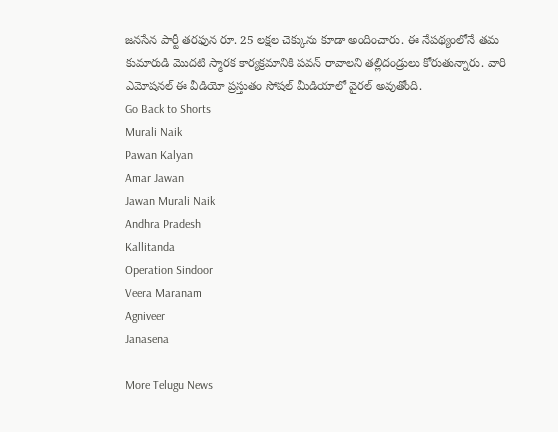జనసేన పార్టీ తరఫున రూ. 25 లక్షల చెక్కును కూడా అందించారు. ఈ నేపథ్యంలోనే తమ కుమారుడి మొదటి స్మారక కార్యక్రమానికి పవన్ రావాలని తల్లిదండ్రులు కోరుతున్నారు. వారి ఎమోష‌న‌ల్‌ ఈ వీడియో ప్రస్తుతం సోషల్ మీడియాలో వైరల్ అవుతోంది.
Go Back to Shorts
Murali Naik
Pawan Kalyan
Amar Jawan
Jawan Murali Naik
Andhra Pradesh
Kallitanda
Operation Sindoor
Veera Maranam
Agniveer
Janasena

More Telugu News